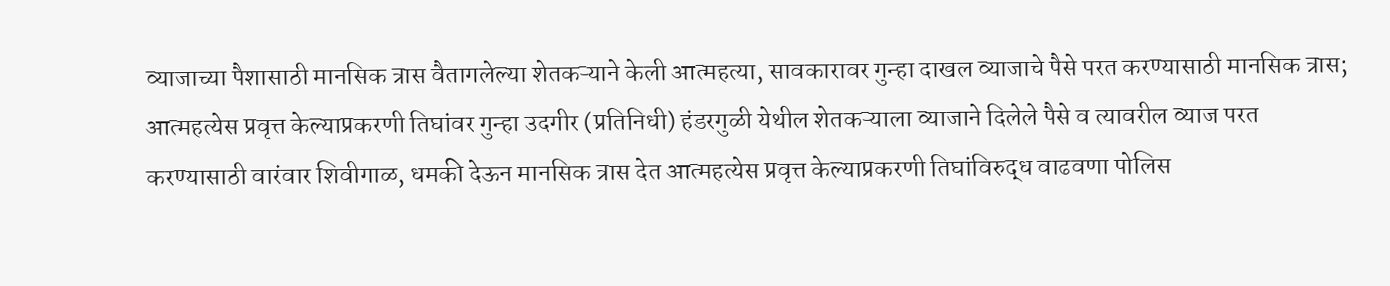व्याजाच्या पैशासाठी मानसिक त्रास वैतागलेल्या शेतकऱ्याने केली आत्महत्या, सावकारावर गुन्हा दाखल व्याजाचे पैसे परत करण्यासाठी मानसिक त्रास; आत्महत्येस प्रवृत्त केल्याप्रकरणी तिघांवर गुन्हा उदगीर (प्रतिनिधी) हंडरगुळी येथील शेतकऱ्याला व्याजाने दिलेले पैसे व त्यावरील व्याज परत करण्यासाठी वारंवार शिवीगाळ, धमकी देऊन मानसिक त्रास देत आत्महत्येस प्रवृत्त केल्याप्रकरणी तिघांविरुद्ध वाढवणा पोलिस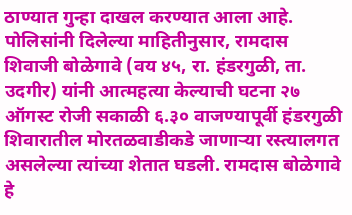ठाण्यात गुन्हा दाखल करण्यात आला आहे. पोलिसांनी दिलेल्या माहितीनुसार, रामदास शिवाजी बोळेगावे (वय ४५, रा. हंडरगुळी, ता. उदगीर) यांनी आत्महत्या केल्याची घटना २७ ऑगस्ट रोजी सकाळी ६.३० वाजण्यापूर्वी हंडरगुळी शिवारातील मोरतळवाडीकडे जाणाऱ्या रस्त्यालगत असलेल्या त्यांच्या शेतात घडली. रामदास बोळेगावे हे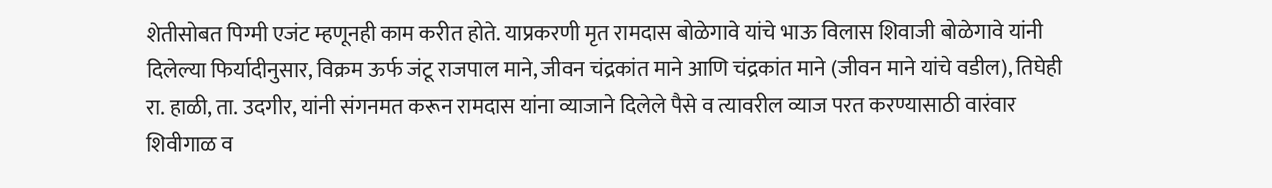शेतीसोबत पिग्मी एजंट म्हणूनही काम करीत होते. याप्रकरणी मृत रामदास बोळेगावे यांचे भाऊ विलास शिवाजी बोळेगावे यांनी दिलेल्या फिर्यादीनुसार, विक्रम ऊर्फ जंटू राजपाल माने, जीवन चंद्रकांत माने आणि चंद्रकांत माने (जीवन माने यांचे वडील), तिघेही रा. हाळी, ता. उदगीर, यांनी संगनमत करून रामदास यांना व्याजाने दिलेले पैसे व त्यावरील व्याज परत करण्यासाठी वारंवार शिवीगाळ व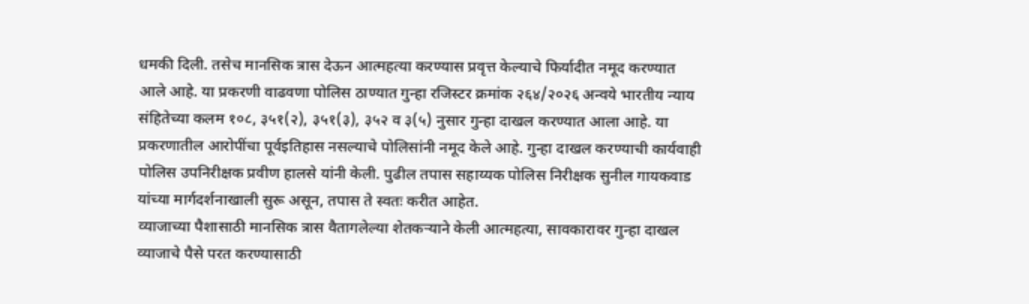धमकी दिली. तसेच मानसिक त्रास देऊन आत्महत्या करण्यास प्रवृत्त केल्याचे फिर्यादीत नमूद करण्यात आले आहे. या प्रकरणी वाढवणा पोलिस ठाण्यात गुन्हा रजिस्टर क्रमांक २६४/२०२६ अन्वये भारतीय न्याय संहितेच्या कलम १०८, ३५१(२), ३५१(३), ३५२ व ३(५) नुसार गुन्हा दाखल करण्यात आला आहे. या प्रकरणातील आरोपींचा पूर्वइतिहास नसल्याचे पोलिसांनी नमूद केले आहे. गुन्हा दाखल करण्याची कार्यवाही पोलिस उपनिरीक्षक प्रवीण हालसे यांनी केली. पुढील तपास सहाय्यक पोलिस निरीक्षक सुनील गायकवाड यांच्या मार्गदर्शनाखाली सुरू असून, तपास ते स्वतः करीत आहेत.
व्याजाच्या पैशासाठी मानसिक त्रास वैतागलेल्या शेतकऱ्याने केली आत्महत्या, सावकारावर गुन्हा दाखल व्याजाचे पैसे परत करण्यासाठी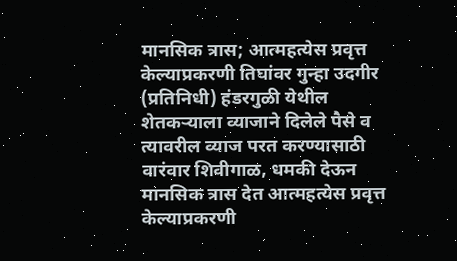मानसिक त्रास; आत्महत्येस प्रवृत्त केल्याप्रकरणी तिघांवर गुन्हा उदगीर (प्रतिनिधी) हंडरगुळी येथील शेतकऱ्याला व्याजाने दिलेले पैसे व त्यावरील व्याज परत करण्यासाठी वारंवार शिवीगाळ, धमकी देऊन मानसिक त्रास देत आत्महत्येस प्रवृत्त केल्याप्रकरणी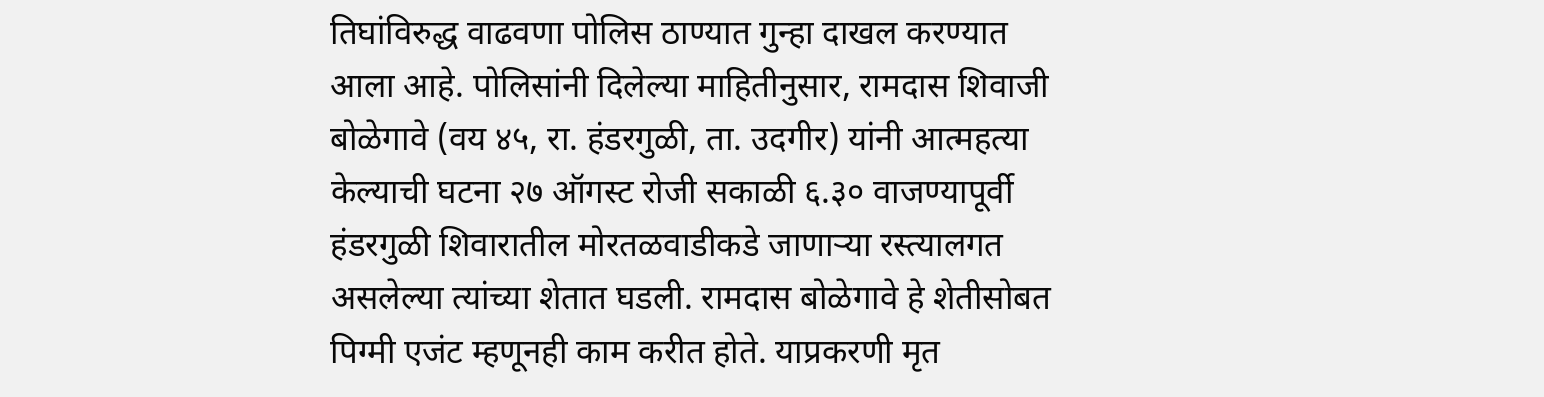तिघांविरुद्ध वाढवणा पोलिस ठाण्यात गुन्हा दाखल करण्यात आला आहे. पोलिसांनी दिलेल्या माहितीनुसार, रामदास शिवाजी बोळेगावे (वय ४५, रा. हंडरगुळी, ता. उदगीर) यांनी आत्महत्या केल्याची घटना २७ ऑगस्ट रोजी सकाळी ६.३० वाजण्यापूर्वी हंडरगुळी शिवारातील मोरतळवाडीकडे जाणाऱ्या रस्त्यालगत असलेल्या त्यांच्या शेतात घडली. रामदास बोळेगावे हे शेतीसोबत पिग्मी एजंट म्हणूनही काम करीत होते. याप्रकरणी मृत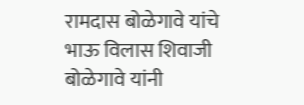रामदास बोळेगावे यांचे भाऊ विलास शिवाजी बोळेगावे यांनी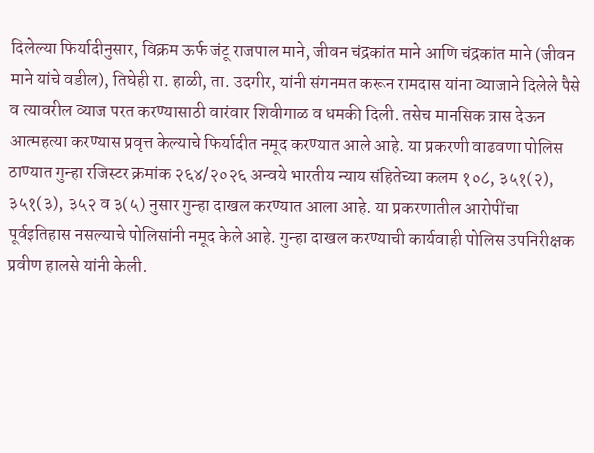दिलेल्या फिर्यादीनुसार, विक्रम ऊर्फ जंटू राजपाल माने, जीवन चंद्रकांत माने आणि चंद्रकांत माने (जीवन माने यांचे वडील), तिघेही रा. हाळी, ता. उदगीर, यांनी संगनमत करून रामदास यांना व्याजाने दिलेले पैसे व त्यावरील व्याज परत करण्यासाठी वारंवार शिवीगाळ व धमकी दिली. तसेच मानसिक त्रास देऊन आत्महत्या करण्यास प्रवृत्त केल्याचे फिर्यादीत नमूद करण्यात आले आहे. या प्रकरणी वाढवणा पोलिस ठाण्यात गुन्हा रजिस्टर क्रमांक २६४/२०२६ अन्वये भारतीय न्याय संहितेच्या कलम १०८, ३५१(२), ३५१(३), ३५२ व ३(५) नुसार गुन्हा दाखल करण्यात आला आहे. या प्रकरणातील आरोपींचा पूर्वइतिहास नसल्याचे पोलिसांनी नमूद केले आहे. गुन्हा दाखल करण्याची कार्यवाही पोलिस उपनिरीक्षक प्रवीण हालसे यांनी केली.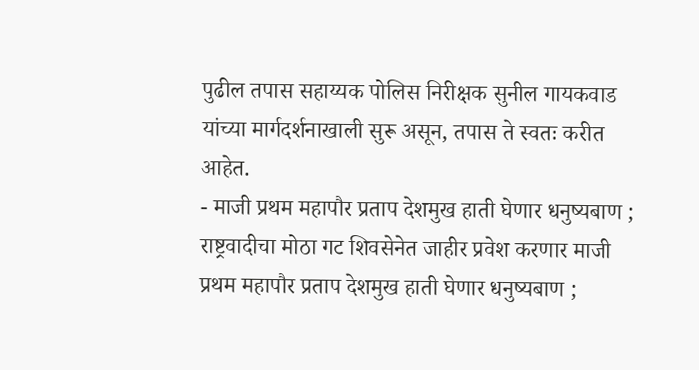पुढील तपास सहाय्यक पोलिस निरीक्षक सुनील गायकवाड यांच्या मार्गदर्शनाखाली सुरू असून, तपास ते स्वतः करीत आहेत.
- माजी प्रथम महापौर प्रताप देशमुख हाती घेणार धनुष्यबाण ; राष्ट्रवादीचा मोठा गट शिवसेनेत जाहीर प्रवेश करणार माजी प्रथम महापौर प्रताप देशमुख हाती घेणार धनुष्यबाण ;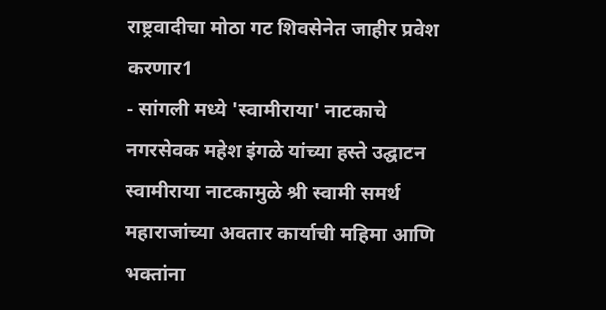राष्ट्रवादीचा मोठा गट शिवसेनेत जाहीर प्रवेश करणार1
- सांगली मध्ये 'स्वामीराया' नाटकाचे नगरसेवक महेश इंगळे यांच्या हस्ते उद्घाटन स्वामीराया नाटकामुळे श्री स्वामी समर्थ महाराजांच्या अवतार कार्याची महिमा आणि भक्तांना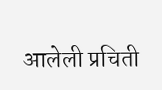आलेली प्रचिती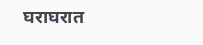घराघरात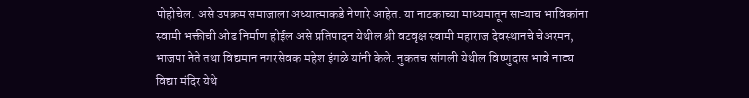पोहोचेल. असे उपक्रम समाजाला अध्यात्माकडे नेणारे आहेत. या नाटकाच्या माध्यमातून साऱ्याच भाविकांना स्वामी भक्तीची ओढ निर्माण होईल असे प्रतिपादन येथील श्री वटवृक्ष स्वामी महाराज देवस्थानचे चेअरमन, भाजपा नेते तथा विद्यमान नगरसेवक महेश इंगळे यांनी केले. नुकतच सांगली येथील विष्णुदास भावे नाट्य विद्या मंदिर येथे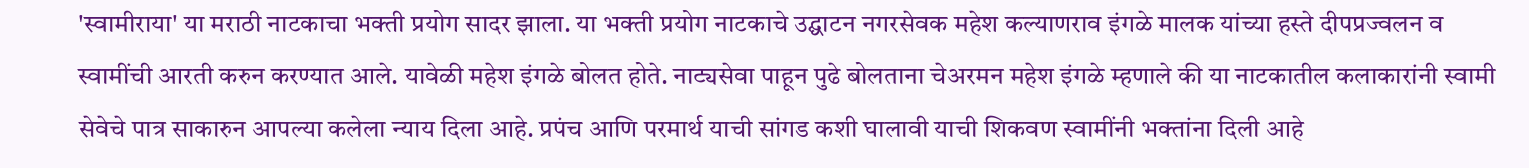'स्वामीराया' या मराठी नाटकाचा भक्ती प्रयोग सादर झाला. या भक्ती प्रयोग नाटकाचे उद्घाटन नगरसेवक महेश कल्याणराव इंगळे मालक यांच्या हस्ते दीपप्रज्वलन व स्वामींची आरती करुन करण्यात आले. यावेळी महेश इंगळे बोलत होते. नाट्यसेवा पाहून पुढे बोलताना चेअरमन महेश इंगळे म्हणाले की या नाटकातील कलाकारांनी स्वामी सेवेचे पात्र साकारुन आपल्या कलेला न्याय दिला आहे. प्रपंच आणि परमार्थ याची सांगड कशी घालावी याची शिकवण स्वामींनी भक्तांना दिली आहे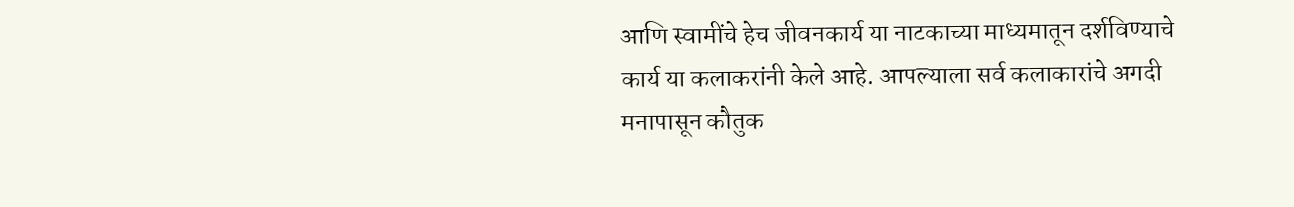आणि स्वामींचे हेच जीवनकार्य या नाटकाच्या माध्यमातून दर्शविण्याचे कार्य या कलाकरांनी केले आहे. आपल्याला सर्व कलाकारांचे अगदी मनापासून कौतुक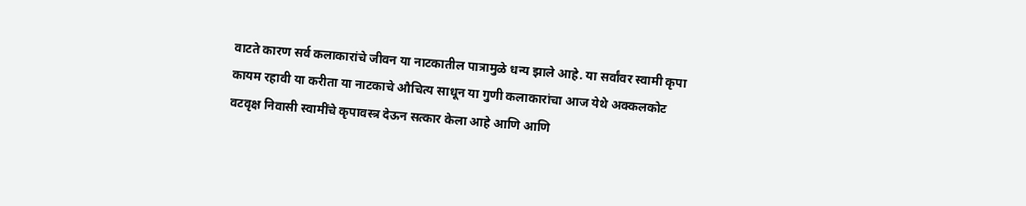वाटते कारण सर्व कलाकारांचे जीवन या नाटकातील पात्रामुळे धन्य झाले आहे. या सर्वांवर स्वामी कृपा कायम रहावी या करीता या नाटकाचे औचित्य साधून या गुणी कलाकारांचा आज येथे अक्कलकोट वटवृक्ष निवासी स्वामींचे कृपावस्त्र देऊन सत्कार केला आहे आणि आणि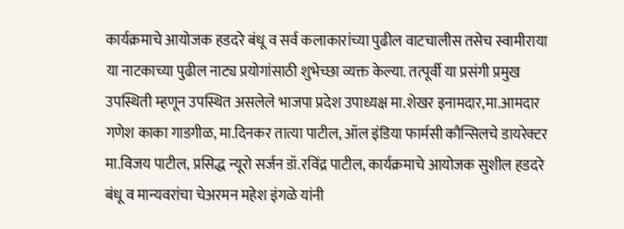कार्यक्रमाचे आयोजक हडदरे बंधू व सर्व कलाकारांच्या पुढील वाटचालीस तसेच स्वामीराया या नाटकाच्या पुढील नाट्य प्रयोगांसाठी शुभेच्छा व्यक्त केल्या. तत्पूर्वी या प्रसंगी प्रमुख उपस्थिती म्हणून उपस्थित असलेले भाजपा प्रदेश उपाध्यक्ष मा.शेखर इनामदार,मा.आमदार गणेश काका गाडगीळ, मा.दिनकर तात्या पाटील, ऑल इंडिया फार्मसी कौन्सिलचे डायरेक्टर मा.विजय पाटील, प्रसिद्ध न्यूरो सर्जन डॉ.रविंद्र पाटील, कार्यक्रमाचे आयोजक सुशील हडदरे बंधू व मान्यवरांचा चेअरमन महेश इंगळे यांनी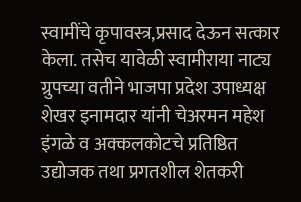स्वामींचे कृपावस्त्र,प्रसाद देऊन सत्कार केला. तसेच यावेळी स्वामीराया नाट्य ग्रुपच्या वतीने भाजपा प्रदेश उपाध्यक्ष शेखर इनामदार यांनी चेअरमन महेश इंगळे व अक्कलकोटचे प्रतिष्ठित उद्योजक तथा प्रगतशील शेतकरी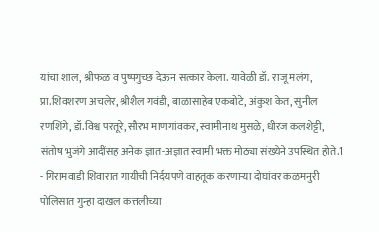यांचा शाल, श्रीफळ व पुष्पगुच्छ देऊन सत्कार केला. यावेळी डॉ. राजू मलंग, प्रा.शिवशरण अचलेर, श्रीशैल गवंडी, बाळासाहेब एकबोटे, अंकुश केत, सुनील रणशिंगे, डॉ.विश्व परतूरे, सौरभ माणगांवकर, स्वामीनाथ मुसळे, धीरज कलशेट्टी, संतोष भुजंगे आदींसह अनेक ज्ञात-अज्ञात स्वामी भक्त मोठ्या संख्येने उपस्थित होते.1
- गिरामवाडी शिवारात गायीची निर्दयपणे वाहतूक करणाऱ्या दोघांवर कळमनुरी पोलिसात गुन्हा दाखल कत्तलीच्या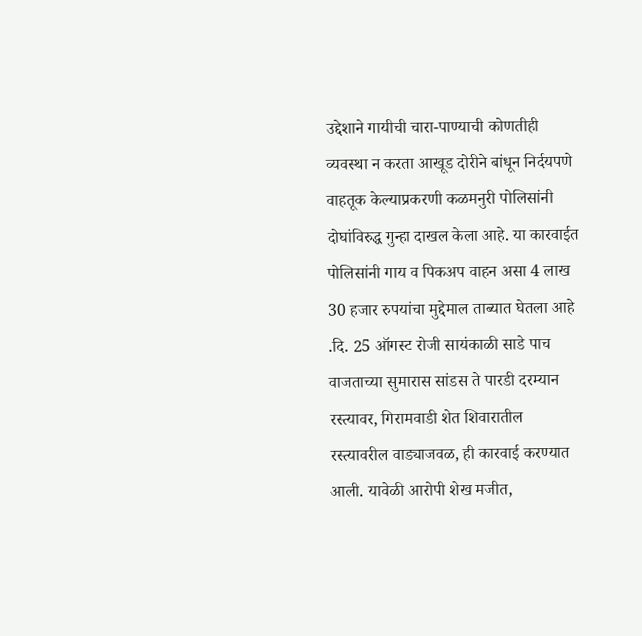उद्देशाने गायीची चारा-पाण्याची कोणतीही व्यवस्था न करता आखूड दोरीने बांधून निर्दयपणे वाहतूक केल्याप्रकरणी कळमनुरी पोलिसांनी दोघांविरुद्ध गुन्हा दाखल केला आहे. या कारवाईत पोलिसांनी गाय व पिकअप वाहन असा 4 लाख 30 हजार रुपयांचा मुद्देमाल ताब्यात घेतला आहे .दि. 25 ऑगस्ट रोजी सायंकाळी साडे पाच वाजताच्या सुमारास सांडस ते पारडी दरम्यान रस्त्यावर, गिरामवाडी शेत शिवारातील रस्त्यावरील वाड्याजवळ, ही कारवाई करण्यात आली. यावेळी आरोपी शेख मजीत,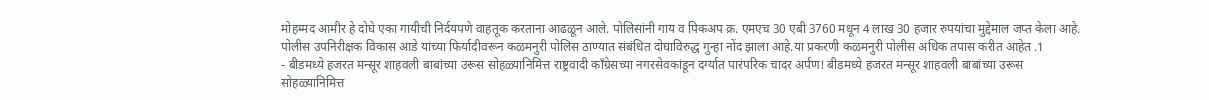मोहम्मद आमीर हे दोघे एका गायीची निर्दयपणे वाहतूक करताना आढळून आले. पोलिसांनी गाय व पिकअप क्र. एमएच 30 एबी 3760 मधून 4 लाख 30 हजार रुपयांचा मुद्देमाल जप्त केला आहे. पोलीस उपनिरीक्षक विकास आडे यांच्या फिर्यादीवरून कळमनुरी पोलिस ठाण्यात संबंधित दोघाविरुद्ध गुन्हा नोंद झाला आहे.या प्रकरणी कळमनुरी पोलीस अधिक तपास करीत आहेत .1
- बीडमध्ये हजरत मन्सूर शाहवली बाबांच्या उरूस सोहळ्यानिमित्त राष्ट्रवादी काँग्रेसच्या नगरसेवकांडून दर्ग्यात पारंपरिक चादर अर्पण! बीडमध्ये हजरत मन्सूर शाहवली बाबांच्या उरूस सोहळ्यानिमित्त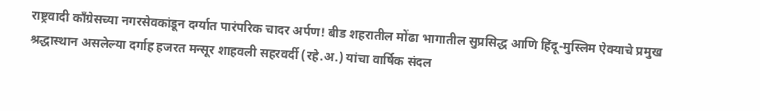राष्ट्रवादी काँग्रेसच्या नगरसेवकांडून दर्ग्यात पारंपरिक चादर अर्पण! बीड शहरातील मोंढा भागातील सुप्रसिद्ध आणि हिंदू-मुस्लिम ऐक्याचे प्रमुख श्रद्धास्थान असलेल्या दर्गाह हजरत मन्सूर शाहवली सहरवर्दी (रहे.अ.) यांचा वार्षिक संदल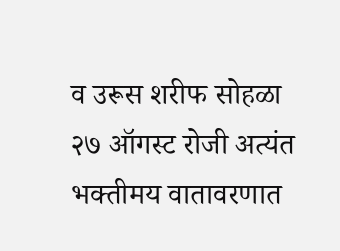व उरूस शरीफ सोहळा २७ ऑगस्ट रोजी अत्यंत भक्तीमय वातावरणात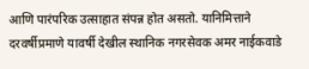आणि पारंपरिक उत्साहात संपन्न होत असतो. यानिमित्ताने दरवर्षीप्रमाणे यावर्षी देखील स्थानिक नगरसेवक अमर नाईकवाडे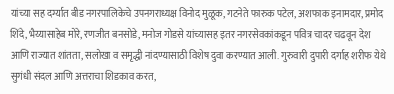यांच्या सह दर्ग्यात बीड नगरपालिकेचे उपनगराध्यक्ष विनोद मुळूक, गटनेते फारुक पटेल, अशफाक इनामदार, प्रमोद शिंदे, भैय्यासाहेब मोरे, रणजीत बनसोडे, मनोज गोडसे यांच्यासह इतर नगरसेवकांकडून पवित्र चादर चढवून देश आणि राज्यात शांतता, सलोखा व समृद्धी नांदण्यासाठी विशेष दुवा करण्यात आली. गुरुवारी दुपारी दर्गाह शरीफ येथे सुगंधी संदल आणि अत्तराचा शिडकाव करत,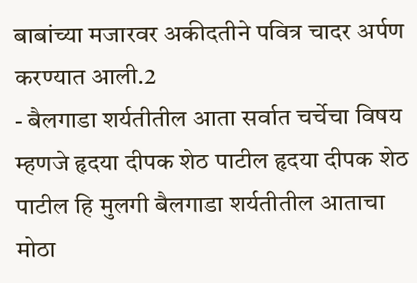बाबांच्या मजारवर अकीदतीने पवित्र चादर अर्पण करण्यात आली.2
- बैलगाडा शर्यतीतील आता सर्वात चर्चेचा विषय म्हणजे हृदया दीपक शेठ पाटील हृदया दीपक शेठ पाटील हि मुलगी बैलगाडा शर्यतीतील आताचा मोठा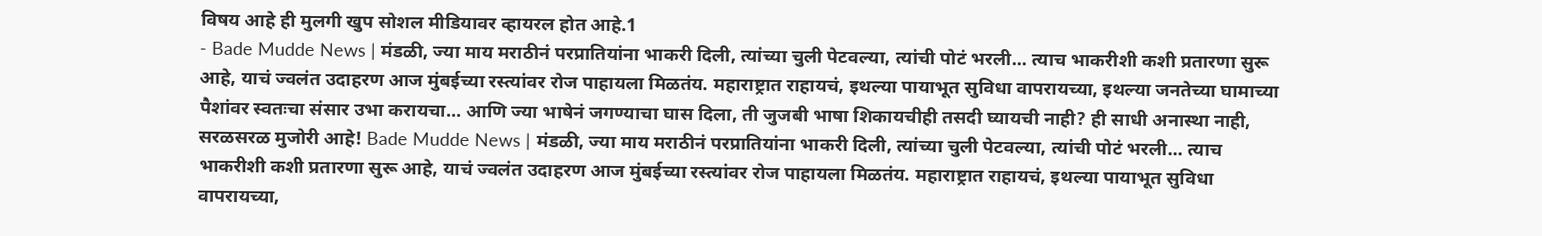विषय आहे ही मुलगी खुप सोशल मीडियावर व्हायरल होत आहे.1
- Bade Mudde News | मंडळी, ज्या माय मराठीनं परप्रातियांना भाकरी दिली, त्यांच्या चुली पेटवल्या, त्यांची पोटं भरली... त्याच भाकरीशी कशी प्रतारणा सुरू आहे, याचं ज्वलंत उदाहरण आज मुंबईच्या रस्त्यांवर रोज पाहायला मिळतंय. महाराष्ट्रात राहायचं, इथल्या पायाभूत सुविधा वापरायच्या, इथल्या जनतेच्या घामाच्या पैशांवर स्वतःचा संसार उभा करायचा... आणि ज्या भाषेनं जगण्याचा घास दिला, ती जुजबी भाषा शिकायचीही तसदी घ्यायची नाही? ही साधी अनास्था नाही, सरळसरळ मुजोरी आहे! Bade Mudde News | मंडळी, ज्या माय मराठीनं परप्रातियांना भाकरी दिली, त्यांच्या चुली पेटवल्या, त्यांची पोटं भरली... त्याच भाकरीशी कशी प्रतारणा सुरू आहे, याचं ज्वलंत उदाहरण आज मुंबईच्या रस्त्यांवर रोज पाहायला मिळतंय. महाराष्ट्रात राहायचं, इथल्या पायाभूत सुविधा वापरायच्या,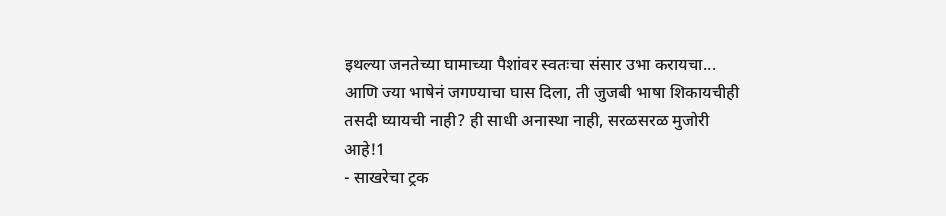इथल्या जनतेच्या घामाच्या पैशांवर स्वतःचा संसार उभा करायचा... आणि ज्या भाषेनं जगण्याचा घास दिला, ती जुजबी भाषा शिकायचीही तसदी घ्यायची नाही? ही साधी अनास्था नाही, सरळसरळ मुजोरी आहे!1
- साखरेचा ट्रक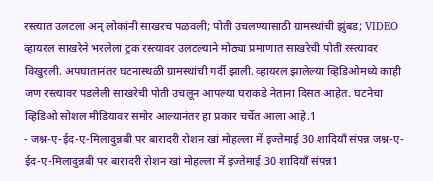रस्त्यात उलटला अन् लोकांनी साखरच पळवली; पोती उचलण्यासाठी ग्रामस्थांची झुंबड; VIDEO व्हायरल साखरेने भरलेला ट्रक रस्त्यावर उलटल्याने मोठ्या प्रमाणात साखरेची पोती रस्त्यावर विखुरली. अपघातानंतर घटनास्थळी ग्रामस्थांची गर्दी झाली. व्हायरल झालेल्या व्हिडिओमध्ये काही जण रस्त्यावर पडलेली साखरेची पोती उचलून आपल्या घराकडे नेताना दिसत आहेत. घटनेचा व्हिडिओ सोशल मीडियावर समोर आल्यानंतर हा प्रकार चर्चेत आला आहे.1
- जश्न-ए-ईद-ए-मिलादुन्नबी पर बारादरी रोशन खां मोहल्ला में इज्तेमाई 30 शादियाँ संपन्न जश्न-ए-ईद-ए-मिलादुन्नबी पर बारादरी रोशन खां मोहल्ला में इज्तेमाई 30 शादियाँ संपन्न1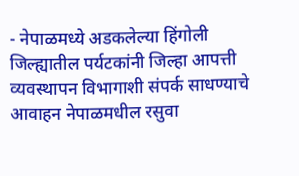- नेपाळमध्ये अडकलेल्या हिंगोली जिल्ह्यातील पर्यटकांनी जिल्हा आपत्ती व्यवस्थापन विभागाशी संपर्क साधण्याचे आवाहन नेपाळमधील रसुवा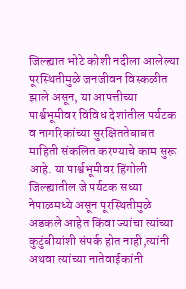जिल्ह्यात भोटे कोशी नदीला आलेल्या पूरस्थितीमुळे जनजीवन विस्कळीत झाले असून, या आपत्तीच्या पार्श्वभूमीवर विविध देशांतील पर्यटक व नागरिकांच्या सुरक्षिततेबाबत माहिती संकलित करण्याचे काम सुरू आहे. या पार्श्वभूमीवर हिंगोली जिल्ह्यातील जे पर्यटक सध्या नेपाळमध्ये असून पूरस्थितीमुळे अडकले आहेत किंवा ज्यांचा त्यांच्या कुटुंबीयांशी संपर्क होत नाही,त्यांनी अथवा त्यांच्या नातेवाईकांनी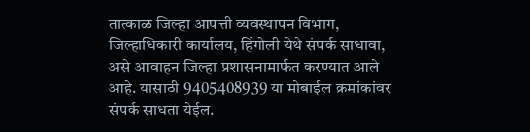तात्काळ जिल्हा आपत्ती व्यवस्थापन विभाग, जिल्हाधिकारी कार्यालय, हिंगोली येथे संपर्क साधावा, असे आवाहन जिल्हा प्रशासनामार्फत करण्यात आले आहे. यासाठी 9405408939 या मोबाईल क्रमांकांवर संपर्क साधता येईल.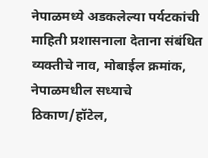नेपाळमध्ये अडकलेल्या पर्यटकांची माहिती प्रशासनाला देताना संबंधित व्यक्तीचे नाव, मोबाईल क्रमांक, नेपाळमधील सध्याचे ठिकाण/हॉटेल,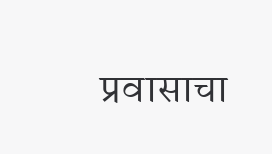प्रवासाचा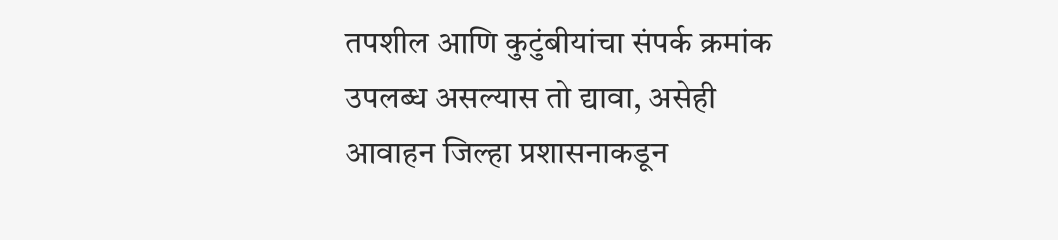तपशील आणि कुटुंबीयांचा संपर्क क्रमांक उपलब्ध असल्यास तो द्यावा, असेही आवाहन जिल्हा प्रशासनाकडून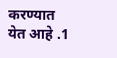करण्यात येत आहे .1